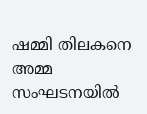ഷമ്മി തിലകനെ അമ്മ സംഘടനയില്‍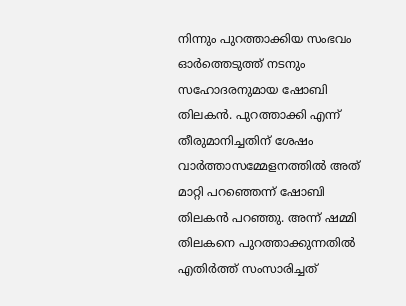നിന്നും പുറത്താക്കിയ സംഭവം ഓര്‍ത്തെടുത്ത് നടനും സഹോദരനുമായ ഷോബി തിലകന്‍. പുറത്താക്കി എന്ന് തീരുമാനിച്ചതിന് ശേഷം വാര്‍ത്താസമ്മേളനത്തില്‍ അത് മാറ്റി പറഞ്ഞെന്ന് ഷോബി തിലകന്‍ പറഞ്ഞു. അന്ന് ഷമ്മി തിലകനെ പുറത്താക്കുന്നതില്‍ എതിര്‍ത്ത് സംസാരിച്ചത്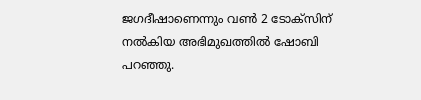ജഗദീഷാണെന്നും വണ്‍ 2 ടോക്സിന് നല്‍കിയ അഭിമുഖത്തില്‍ ഷോബി പറഞ്ഞു.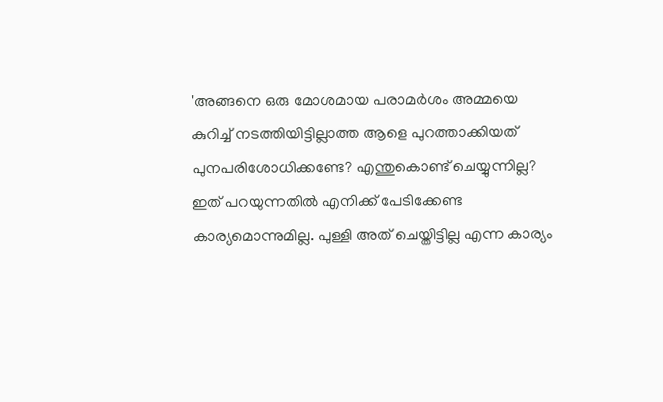'അങ്ങനെ ഒരു മോശമായ പരാമര്‍ശം അമ്മയെ കുറിച്ച് നടത്തിയിട്ടില്ലാത്ത ആളെ പുറത്താക്കിയത് പുനപരിശോധിക്കണ്ടേ? എന്തുകൊണ്ട് ചെയ്യുന്നില്ല? ഇത് പറയുന്നതില്‍ എനിക്ക് പേടിക്കേണ്ട കാര്യമൊന്നുമില്ല. പുള്ളി അത് ചെയ്തിട്ടില്ല എന്ന കാര്യം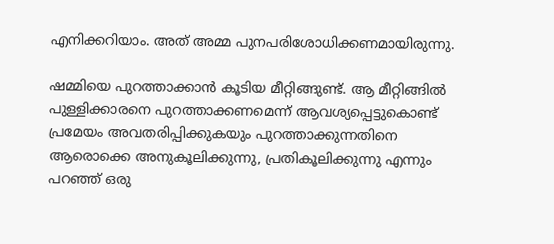എനിക്കറിയാം. അത് അമ്മ പുനപരിശോധിക്കണമായിരുന്നു.

ഷമ്മിയെ പുറത്താക്കാന്‍ കൂടിയ മീറ്റിങ്ങുണ്ട്. ആ മീറ്റിങ്ങില്‍ പുള്ളിക്കാരനെ പുറത്താക്കണമെന്ന് ആവശ്യപ്പെട്ടുകൊണ്ട് പ്രമേയം അവതരിപ്പിക്കുകയും പുറത്താക്കുന്നതിനെ ആരൊക്കെ അനുകൂലിക്കുന്നു, പ്രതികൂലിക്കുന്നു എന്നും പറഞ്ഞ് ഒരു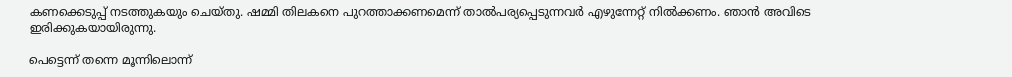കണക്കെടുപ്പ് നടത്തുകയും ചെയ്തു. ഷമ്മി തിലകനെ പുറത്താക്കണമെന്ന് താല്‍പര്യപ്പെടുന്നവര്‍ എഴുന്നേറ്റ് നില്‍ക്കണം. ഞാന്‍ അവിടെ ഇരിക്കുകയായിരുന്നു.

പെട്ടെന്ന് തന്നെ മൂന്നിലൊന്ന്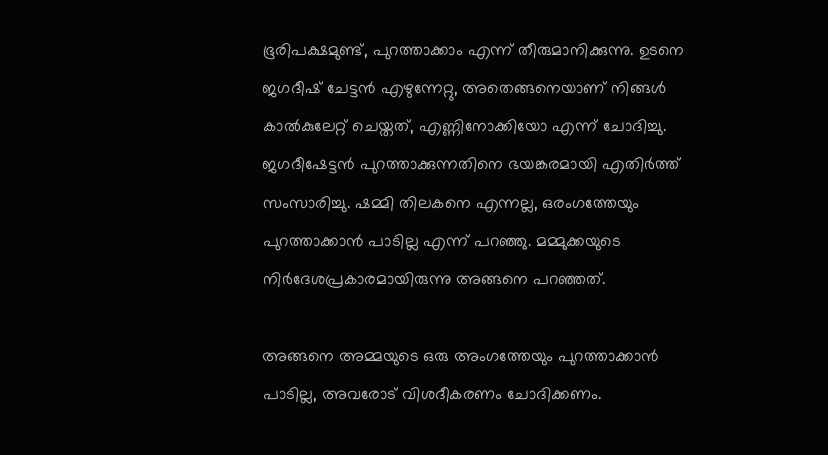ഭൂരിപക്ഷമുണ്ട്, പുറത്താക്കാം എന്ന് തീരുമാനിക്കുന്നു. ഉടനെ ജഗദീഷ് ചേട്ടന്‍ എഴുന്നേറ്റു, അതെങ്ങനെയാണ് നിങ്ങള്‍ കാല്‍കുലേറ്റ് ചെയ്തത്, എണ്ണിനോക്കിയോ എന്ന് ചോദിച്ചു. ജഗദീഷേട്ടന്‍ പുറത്താക്കുന്നതിനെ ഭയങ്കരമായി എതിര്‍ത്ത് സംസാരിച്ചു. ഷമ്മി തിലകനെ എന്നല്ല, ഒരംഗത്തേയും പുറത്താക്കാന്‍ പാടില്ല എന്ന് പറഞ്ഞു. മമ്മുക്കയുടെ നിര്‍ദേശപ്രകാരമായിരുന്നു അങ്ങനെ പറഞ്ഞത്.

അങ്ങനെ അമ്മയുടെ ഒരു അംഗത്തേയും പുറത്താക്കാന്‍ പാടില്ല, അവരോട് വിശദീകരണം ചോദിക്കണം.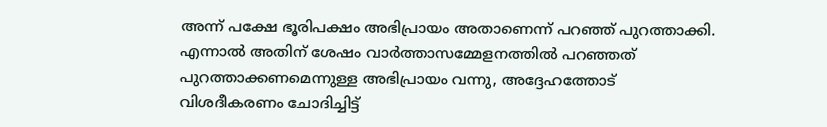അന്ന് പക്ഷേ ഭൂരിപക്ഷം അഭിപ്രായം അതാണെന്ന് പറഞ്ഞ് പുറത്താക്കി. എന്നാല്‍ അതിന് ശേഷം വാര്‍ത്താസമ്മേളനത്തില്‍ പറഞ്ഞത് പുറത്താക്കണമെന്നുള്ള അഭിപ്രായം വന്നു, അദ്ദേഹത്തോട് വിശദീകരണം ചോദിച്ചിട്ട്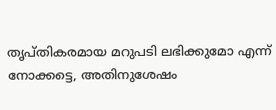തൃപ്തികരമായ മറുപടി ലഭിക്കുമോ എന്ന് നോക്കട്ടെ, അതിനുശേഷം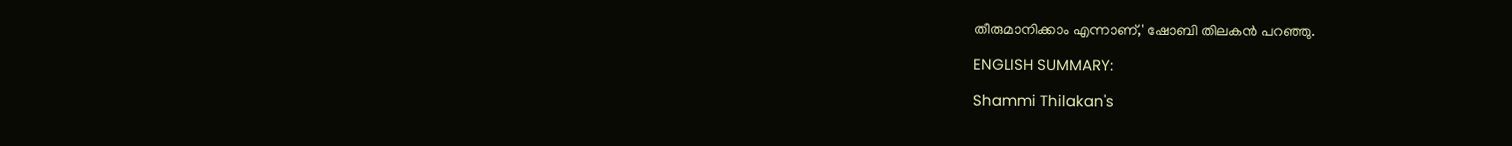തീരുമാനിക്കാം എന്നാണ്,' ഷോബി തിലകന്‍ പറഞ്ഞു.

ENGLISH SUMMARY:

Shammi Thilakan's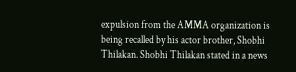expulsion from the AMMA organization is being recalled by his actor brother, Shobhi Thilakan. Shobhi Thilakan stated in a news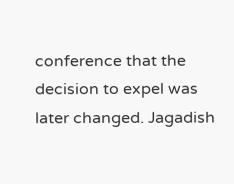conference that the decision to expel was later changed. Jagadish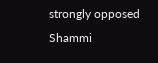strongly opposed Shammi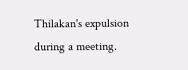Thilakan's expulsion during a meeting.